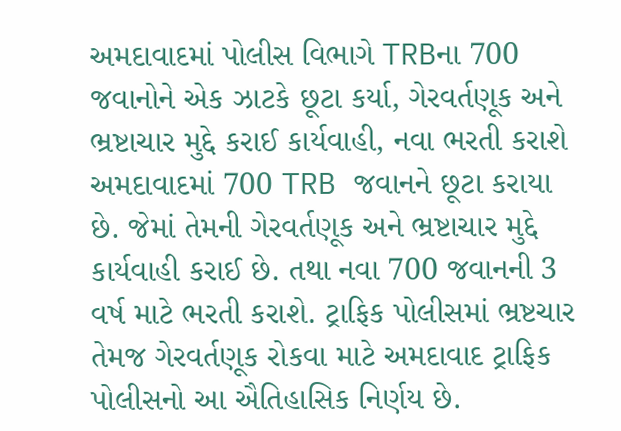અમદાવાદમાં પોલીસ વિભાગે TRBના 700 જવાનોને એક ઝાટકે છૂટા કર્યા, ગેરવર્તણૂક અને ભ્રષ્ટાચાર મુદ્દે કરાઈ કાર્યવાહી, નવા ભરતી કરાશે
અમદાવાદમાં 700 TRB જવાનને છૂટા કરાયા છે. જેમાં તેમની ગેરવર્તણૂક અને ભ્રષ્ટાચાર મુદ્દે કાર્યવાહી કરાઈ છે. તથા નવા 700 જવાનની 3 વર્ષ માટે ભરતી કરાશે. ટ્રાફિક પોલીસમાં ભ્રષ્ટચાર તેમજ ગેરવર્તણૂક રોકવા માટે અમદાવાદ ટ્રાફિક પોલીસનો આ ઐતિહાસિક નિર્ણય છે.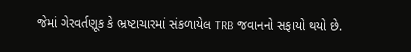જેમાં ગેરવર્તણૂક કે ભ્રષ્ટાચારમાં સંકળાયેલ TRB જવાનનો સફાયો થયો છે.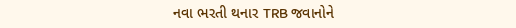નવા ભરતી થનાર TRB જવાનોને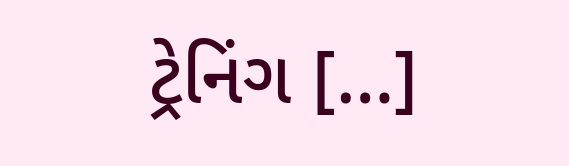ટ્રેનિંગ […]